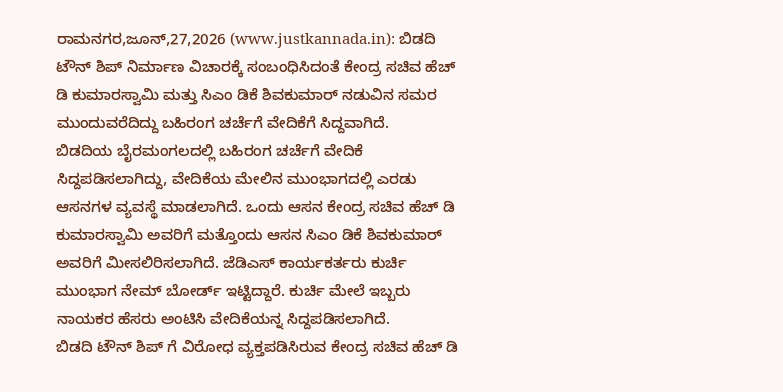ರಾಮನಗರ,ಜೂನ್,27,2026 (www.justkannada.in): ಬಿಡದಿ ಟೌನ್ ಶಿಪ್ ನಿರ್ಮಾಣ ವಿಚಾರಕ್ಕೆ ಸಂಬಂಧಿಸಿದಂತೆ ಕೇಂದ್ರ ಸಚಿವ ಹೆಚ್ ಡಿ ಕುಮಾರಸ್ವಾಮಿ ಮತ್ತು ಸಿಎಂ ಡಿಕೆ ಶಿವಕುಮಾರ್ ನಡುವಿನ ಸಮರ ಮುಂದುವರೆದಿದ್ದು ಬಹಿರಂಗ ಚರ್ಚೆಗೆ ವೇದಿಕೆಗೆ ಸಿದ್ದವಾಗಿದೆ.
ಬಿಡದಿಯ ಬೈರಮಂಗಲದಲ್ಲಿ ಬಹಿರಂಗ ಚರ್ಚೆಗೆ ವೇದಿಕೆ ಸಿದ್ದಪಡಿಸಲಾಗಿದ್ದು, ವೇದಿಕೆಯ ಮೇಲಿನ ಮುಂಭಾಗದಲ್ಲಿ ಎರಡು ಆಸನಗಳ ವ್ಯವಸ್ಥೆ ಮಾಡಲಾಗಿದೆ. ಒಂದು ಆಸನ ಕೇಂದ್ರ ಸಚಿವ ಹೆಚ್ ಡಿ ಕುಮಾರಸ್ವಾಮಿ ಅವರಿಗೆ ಮತ್ತೊಂದು ಆಸನ ಸಿಎಂ ಡಿಕೆ ಶಿವಕುಮಾರ್ ಅವರಿಗೆ ಮೀಸಲಿರಿಸಲಾಗಿದೆ. ಜೆಡಿಎಸ್ ಕಾರ್ಯಕರ್ತರು ಕುರ್ಚಿ ಮುಂಭಾಗ ನೇಮ್ ಬೋರ್ಡ್ ಇಟ್ಟಿದ್ದಾರೆ. ಕುರ್ಚಿ ಮೇಲೆ ಇಬ್ಬರು ನಾಯಕರ ಹೆಸರು ಅಂಟಿಸಿ ವೇದಿಕೆಯನ್ನ ಸಿದ್ದಪಡಿಸಲಾಗಿದೆ.
ಬಿಡದಿ ಟೌನ್ ಶಿಪ್ ಗೆ ವಿರೋಧ ವ್ಯಕ್ತಪಡಿಸಿರುವ ಕೇಂದ್ರ ಸಚಿವ ಹೆಚ್ ಡಿ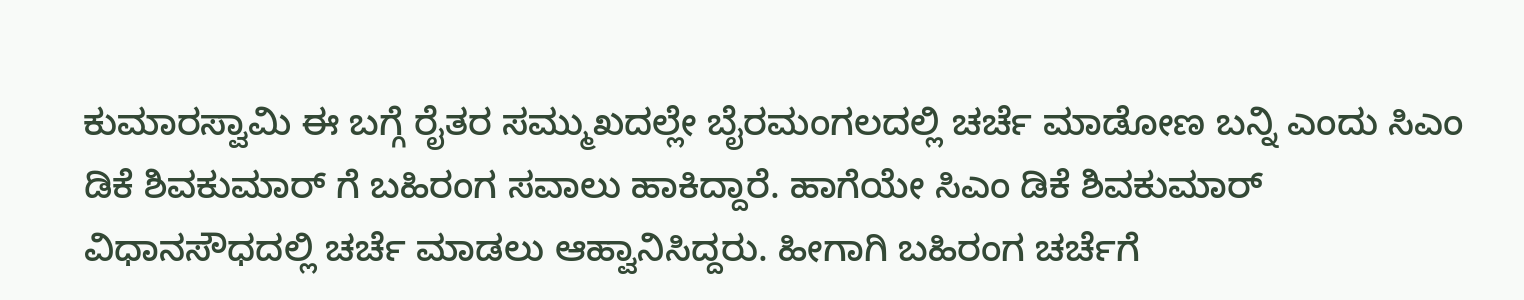ಕುಮಾರಸ್ವಾಮಿ ಈ ಬಗ್ಗೆ ರೈತರ ಸಮ್ಮುಖದಲ್ಲೇ ಬೈರಮಂಗಲದಲ್ಲಿ ಚರ್ಚೆ ಮಾಡೋಣ ಬನ್ನಿ ಎಂದು ಸಿಎಂ ಡಿಕೆ ಶಿವಕುಮಾರ್ ಗೆ ಬಹಿರಂಗ ಸವಾಲು ಹಾಕಿದ್ದಾರೆ. ಹಾಗೆಯೇ ಸಿಎಂ ಡಿಕೆ ಶಿವಕುಮಾರ್ ವಿಧಾನಸೌಧದಲ್ಲಿ ಚರ್ಚೆ ಮಾಡಲು ಆಹ್ವಾನಿಸಿದ್ದರು. ಹೀಗಾಗಿ ಬಹಿರಂಗ ಚರ್ಚೆಗೆ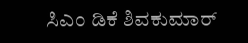ಸಿಎಂ ಡಿಕೆ ಶಿವಕುಮಾರ್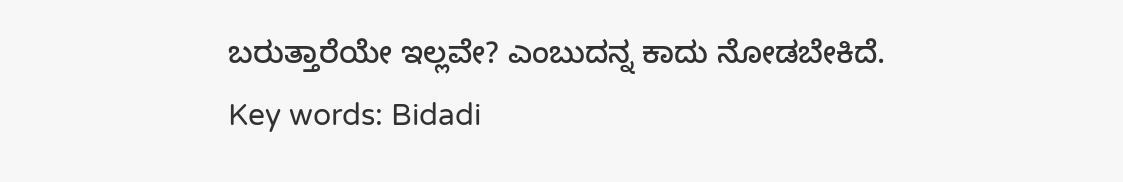ಬರುತ್ತಾರೆಯೇ ಇಲ್ಲವೇ? ಎಂಬುದನ್ನ ಕಾದು ನೋಡಬೇಕಿದೆ.
Key words: Bidadi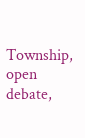Township, open debate,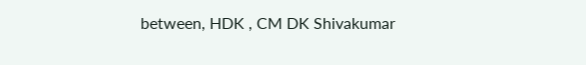between, HDK , CM DK Shivakumar